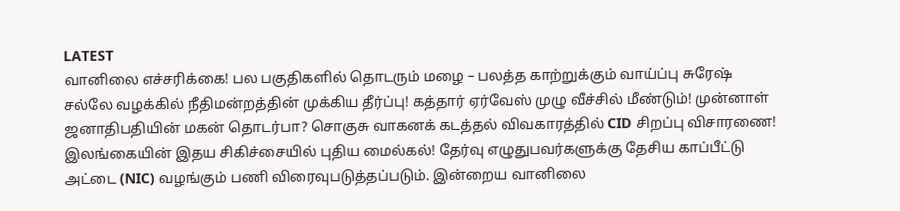LATEST
வானிலை எச்சரிக்கை! பல பகுதிகளில் தொடரும் மழை – பலத்த காற்றுக்கும் வாய்ப்பு சுரேஷ் சல்லே வழக்கில் நீதிமன்றத்தின் முக்கிய தீர்ப்பு! கத்தார் ஏர்வேஸ் முழு வீச்சில் மீண்டும்! முன்னாள் ஜனாதிபதியின் மகன் தொடர்பா? சொகுசு வாகனக் கடத்தல் விவகாரத்தில் CID சிறப்பு விசாரணை! இலங்கையின் இதய சிகிச்சையில் புதிய மைல்கல்! தேர்வு எழுதுபவர்களுக்கு தேசிய காப்பீட்டு அட்டை (NIC) வழங்கும் பணி விரைவுபடுத்தப்படும். இன்றைய வானிலை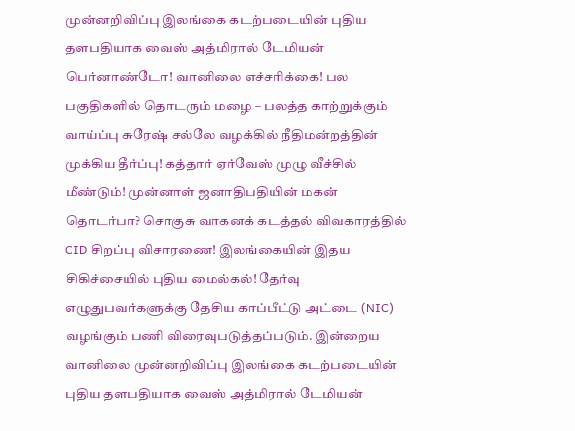முன்னறிவிப்பு இலங்கை கடற்படையின் புதிய தளபதியாக வைஸ் அத்மிரால் டேமியன் பெர்னாண்டோ! வானிலை எச்சரிக்கை! பல பகுதிகளில் தொடரும் மழை – பலத்த காற்றுக்கும் வாய்ப்பு சுரேஷ் சல்லே வழக்கில் நீதிமன்றத்தின் முக்கிய தீர்ப்பு! கத்தார் ஏர்வேஸ் முழு வீச்சில் மீண்டும்! முன்னாள் ஜனாதிபதியின் மகன் தொடர்பா? சொகுசு வாகனக் கடத்தல் விவகாரத்தில் CID சிறப்பு விசாரணை! இலங்கையின் இதய சிகிச்சையில் புதிய மைல்கல்! தேர்வு எழுதுபவர்களுக்கு தேசிய காப்பீட்டு அட்டை (NIC) வழங்கும் பணி விரைவுபடுத்தப்படும். இன்றைய வானிலை முன்னறிவிப்பு இலங்கை கடற்படையின் புதிய தளபதியாக வைஸ் அத்மிரால் டேமியன்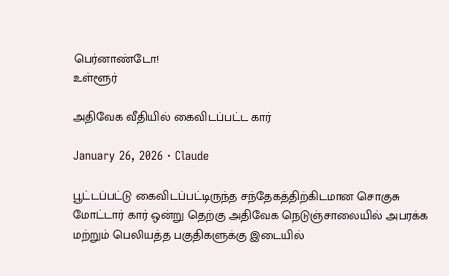பெர்னாண்டோ!
உள்ளூர்

அதிவேக வீதியில் கைவிடப்பட்ட கார்

January 26, 2026 · Claude

பூட்டப்பட்டு கைவிடப்பட்டிருந்த சந்தேகத்திற்கிடமான சொகுசு மோட்டார் கார் ஒன்று தெற்கு அதிவேக நெடுஞ்சாலையில் அபரக்க மற்றும் பெலியத்த பகுதிகளுக்கு இடையில்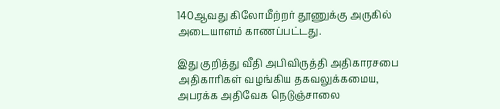140ஆவது கிலோமீற்றர் தூணுக்கு அருகில் அடையாளம் காணப்பட்டது.

இது குறித்து வீதி அபிவிருத்தி அதிகாரசபை அதிகாரிகள் வழங்கிய தகவலுக்கமைய, அபரக்க அதிவேக நெடுஞ்சாலை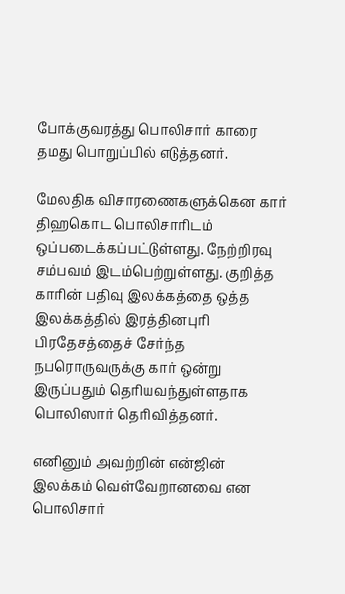போக்குவரத்து பொலிசார் காரை தமது பொறுப்பில் எடுத்தனர்.

மேலதிக விசாரணைகளுக்கென கார் திஹகொட பொலிசாரிடம் ஒப்படைக்கப்பட்டுள்ளது. நேற்றிரவு சம்பவம் இடம்பெற்றுள்ளது. குறித்த காரின் பதிவு இலக்கத்தை ஒத்த இலக்கத்தில் இரத்தினபுரி பிரதேசத்தைச் சேர்ந்த நபரொருவருக்கு கார் ஒன்று இருப்பதும் தெரியவந்துள்ளதாக பொலிஸார் தெரிவித்தனர்.

எனினும் அவற்றின் என்ஜின் இலக்கம் வெள்வேறானவை என பொலிசார்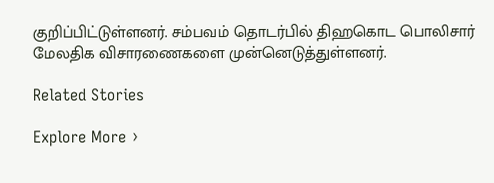குறிப்பிட்டுள்ளனர். சம்பவம் தொடர்பில் திஹகொட பொலிசார் மேலதிக விசாரணைகளை முன்னெடுத்துள்ளனர்.

Related Stories

Explore More ›